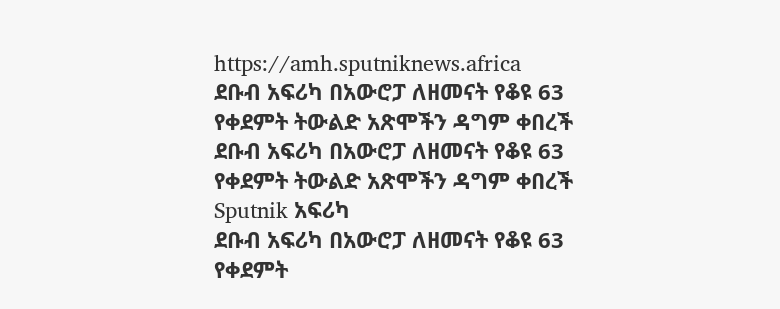https://amh.sputniknews.africa
ደቡብ አፍሪካ በአውሮፓ ለዘመናት የቆዩ 63 የቀደምት ትውልድ አጽሞችን ዳግም ቀበረች
ደቡብ አፍሪካ በአውሮፓ ለዘመናት የቆዩ 63 የቀደምት ትውልድ አጽሞችን ዳግም ቀበረች
Sputnik አፍሪካ
ደቡብ አፍሪካ በአውሮፓ ለዘመናት የቆዩ 63 የቀደምት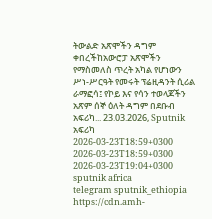ትውልድ አጽሞችን ዳግም ቀበረችከአውሮፓ አጽሞችን የማስመለስ ጥረት አካል የሆነውን ሥነ-ሥርዓት የመሩት ፕሬዚዳንት ሲሪል ራማፎሳ፤ የኮይ እና የሳን ተወላጆችን አጽም ሰኞ ዕለት ዳግም በደቡብ አፍሪካ... 23.03.2026, Sputnik አፍሪካ
2026-03-23T18:59+0300
2026-03-23T18:59+0300
2026-03-23T19:04+0300
sputnik africa
telegram sputnik_ethiopia
https://cdn.amh-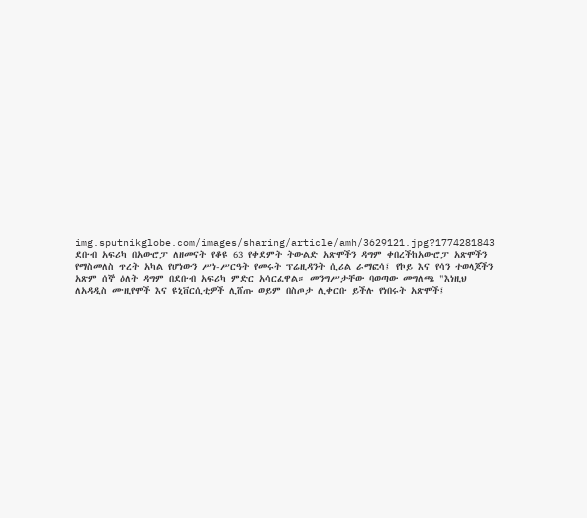img.sputnikglobe.com/images/sharing/article/amh/3629121.jpg?1774281843
ደቡብ አፍሪካ በአውሮፓ ለዘመናት የቆዩ 63 የቀደምት ትውልድ አጽሞችን ዳግም ቀበረችከአውሮፓ አጽሞችን የማስመለስ ጥረት አካል የሆነውን ሥነ-ሥርዓት የመሩት ፕሬዚዳንት ሲሪል ራማፎሳ፤ የኮይ እና የሳን ተወላጆችን አጽም ሰኞ ዕለት ዳግም በደቡብ አፍሪካ ምድር አሳርፈዋል። መንግሥታቸው ባወጣው መግለጫ "እነዚህ ለአዳዲስ ሙዚየሞች እና ዩኒቨርሲቲዎች ሊሸጡ ወይም በስጦታ ሊቀርቡ ይችሉ የነበሩት አጽሞች፤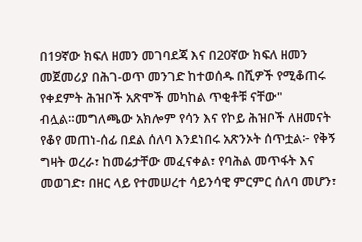በ19ኛው ክፍለ ዘመን መገባደጃ እና በ20ኛው ክፍለ ዘመን መጀመሪያ በሕገ-ወጥ መንገድ ከተወሰዱ በሺዎች የሚቆጠሩ የቀደምት ሕዝቦች አጽሞች መካከል ጥቂቶቹ ናቸው" ብሏል።መግለጫው አክሎም የሳን እና የኮይ ሕዝቦች ለዘመናት የቆየ መጠነ-ሰፊ በደል ሰለባ እንደነበሩ አጽንኦት ሰጥቷል፦ የቅኝ ግዛት ወረራ፣ ከመሬታቸው መፈናቀል፣ የባሕል መጥፋት እና መወገድ፣ በዘር ላይ የተመሠረተ ሳይንሳዊ ምርምር ሰለባ መሆን፣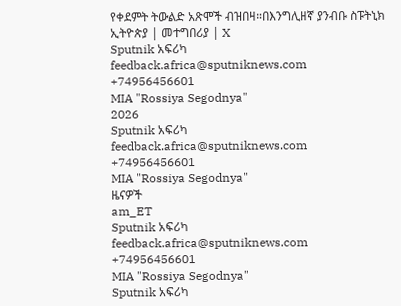የቀደምት ትውልድ አጽሞች ብዝበዛ።በእንግሊዘኛ ያንብቡ ስፑትኒክ ኢትዮጵያ | መተግበሪያ | X
Sputnik አፍሪካ
feedback.africa@sputniknews.com
+74956456601
MIA "Rossiya Segodnya"
2026
Sputnik አፍሪካ
feedback.africa@sputniknews.com
+74956456601
MIA "Rossiya Segodnya"
ዜናዎች
am_ET
Sputnik አፍሪካ
feedback.africa@sputniknews.com
+74956456601
MIA "Rossiya Segodnya"
Sputnik አፍሪካ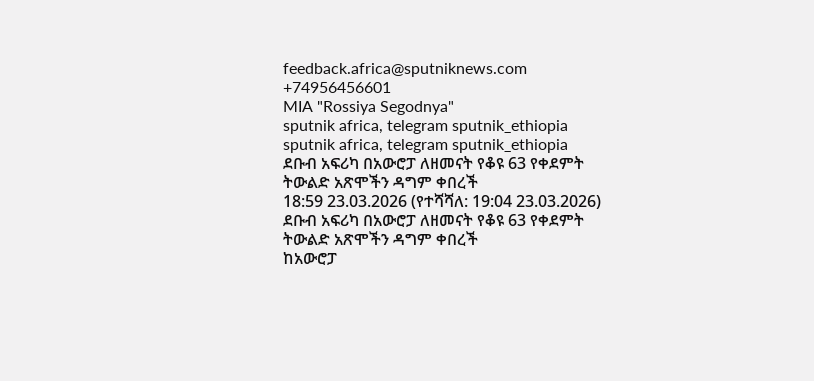feedback.africa@sputniknews.com
+74956456601
MIA "Rossiya Segodnya"
sputnik africa, telegram sputnik_ethiopia
sputnik africa, telegram sputnik_ethiopia
ደቡብ አፍሪካ በአውሮፓ ለዘመናት የቆዩ 63 የቀደምት ትውልድ አጽሞችን ዳግም ቀበረች
18:59 23.03.2026 (የተሻሻለ: 19:04 23.03.2026) ደቡብ አፍሪካ በአውሮፓ ለዘመናት የቆዩ 63 የቀደምት ትውልድ አጽሞችን ዳግም ቀበረች
ከአውሮፓ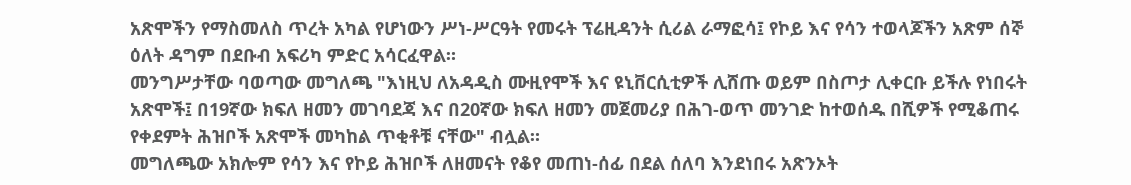አጽሞችን የማስመለስ ጥረት አካል የሆነውን ሥነ-ሥርዓት የመሩት ፕሬዚዳንት ሲሪል ራማፎሳ፤ የኮይ እና የሳን ተወላጆችን አጽም ሰኞ ዕለት ዳግም በደቡብ አፍሪካ ምድር አሳርፈዋል።
መንግሥታቸው ባወጣው መግለጫ "እነዚህ ለአዳዲስ ሙዚየሞች እና ዩኒቨርሲቲዎች ሊሸጡ ወይም በስጦታ ሊቀርቡ ይችሉ የነበሩት አጽሞች፤ በ19ኛው ክፍለ ዘመን መገባደጃ እና በ20ኛው ክፍለ ዘመን መጀመሪያ በሕገ-ወጥ መንገድ ከተወሰዱ በሺዎች የሚቆጠሩ የቀደምት ሕዝቦች አጽሞች መካከል ጥቂቶቹ ናቸው" ብሏል።
መግለጫው አክሎም የሳን እና የኮይ ሕዝቦች ለዘመናት የቆየ መጠነ-ሰፊ በደል ሰለባ እንደነበሩ አጽንኦት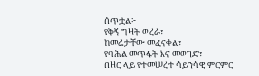ሰጥቷል፦
የቅኝ ግዛት ወረራ፣
ከመሬታቸው መፈናቀል፣
የባሕል መጥፋት እና መወገድ፣
በዘር ላይ የተመሠረተ ሳይንሳዊ ምርምር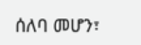ሰለባ መሆን፣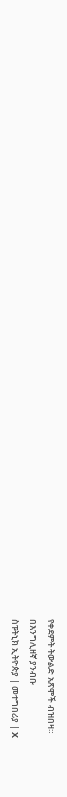የቀደምት ትውልድ አጽሞች ብዝበዛ።
በእንግሊዘኛ ያንብቡ
ስፑትኒክ ኢትዮጵያ | መተግበሪያ | X